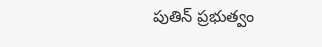పుతిన్ ప్రభుత్వం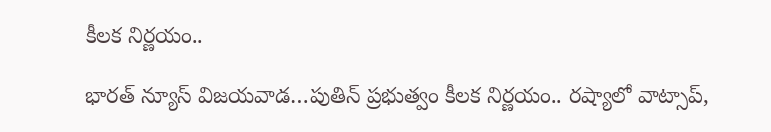కీలక నిర్ణయం..

భారత్ న్యూస్ విజయవాడ…పుతిన్ ప్రభుత్వం కీలక నిర్ణయం.. రష్యాలో వాట్సాప్,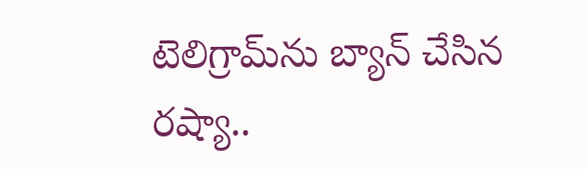టెలిగ్రామ్‌ను బ్యాన్ చేసిన రష్యా..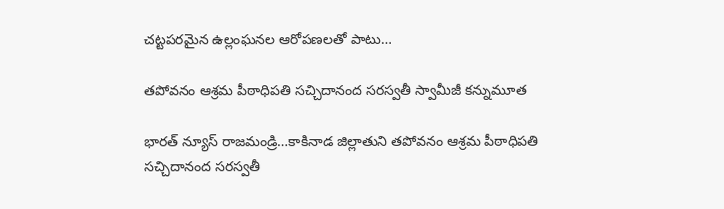చట్టపరమైన ఉల్లంఘనల ఆరోపణలతో పాటు…

తపోవనం ఆశ్రమ పీఠాధిపతి సచ్చిదానంద సరస్వతీ స్వామీజీ కన్నుమూత

భారత్ న్యూస్ రాజమండ్రి…కాకినాడ జిల్లాతుని తపోవనం ఆశ్రమ పీఠాధిపతి సచ్చిదానంద సరస్వతీ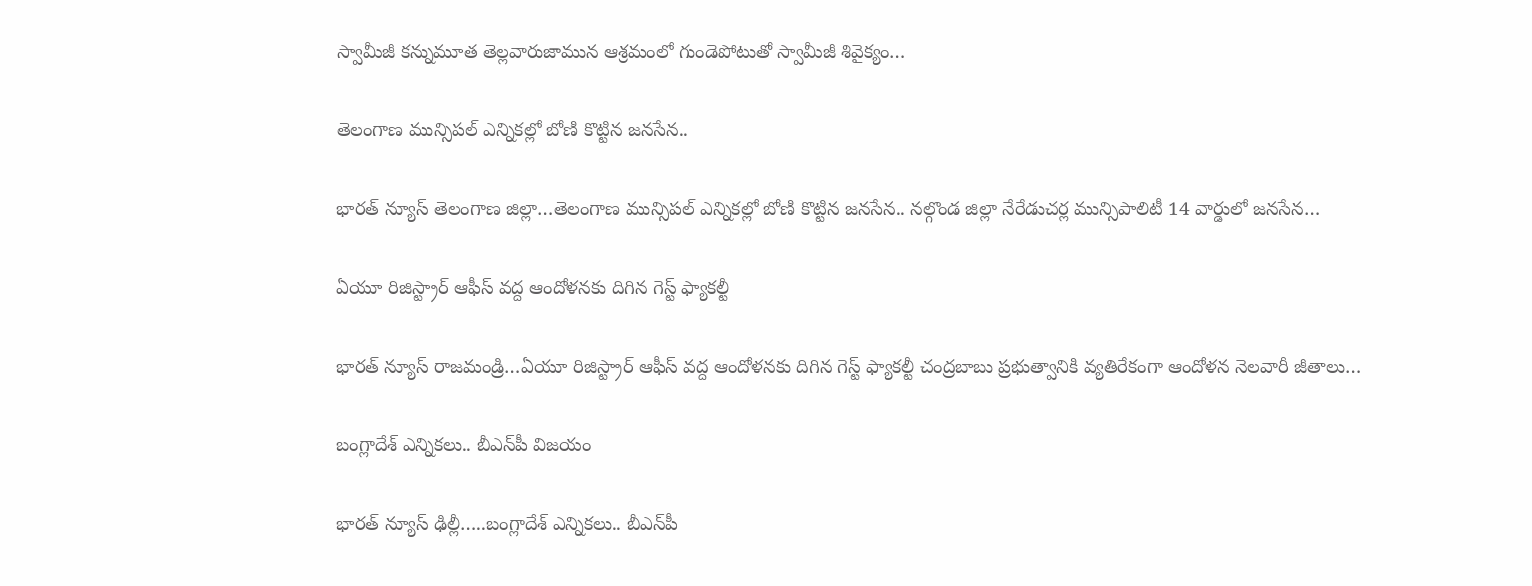స్వామీజీ కన్నుమూత తెల్లవారుజామున ఆశ్రమంలో గుండెపోటుతో స్వామీజీ శివైక్యం…

తెలంగాణ మున్సిపల్ ఎన్నికల్లో బోణి కొట్టిన జనసేన..

భారత్ న్యూస్ తెలంగాణ జిల్లా…తెలంగాణ మున్సిపల్ ఎన్నికల్లో బోణి కొట్టిన జనసేన.. నల్గొండ జిల్లా నేరేడుచర్ల మున్సిపాలిటీ 14 వార్డులో జనసేన…

ఏయూ రిజిస్ట్రార్ ఆఫీస్ వద్ద ఆందోళనకు దిగిన గెస్ట్ ఫ్యాకల్టీ

భారత్ న్యూస్ రాజమండ్రి…ఏయూ రిజిస్ట్రార్ ఆఫీస్ వద్ద ఆందోళనకు దిగిన గెస్ట్ ఫ్యాకల్టీ చంద్ర‌బాబు ప్రభుత్వానికి వ్య‌తిరేకంగా ఆందోళ‌న‌ నెలవారీ జీతాలు…

బంగ్లాదేశ్‌ ఎన్నికలు.. బీఎన్‌పీ విజయం

భారత్ న్యూస్ ఢిల్లీ…..బంగ్లాదేశ్‌ ఎన్నికలు.. బీఎన్‌పీ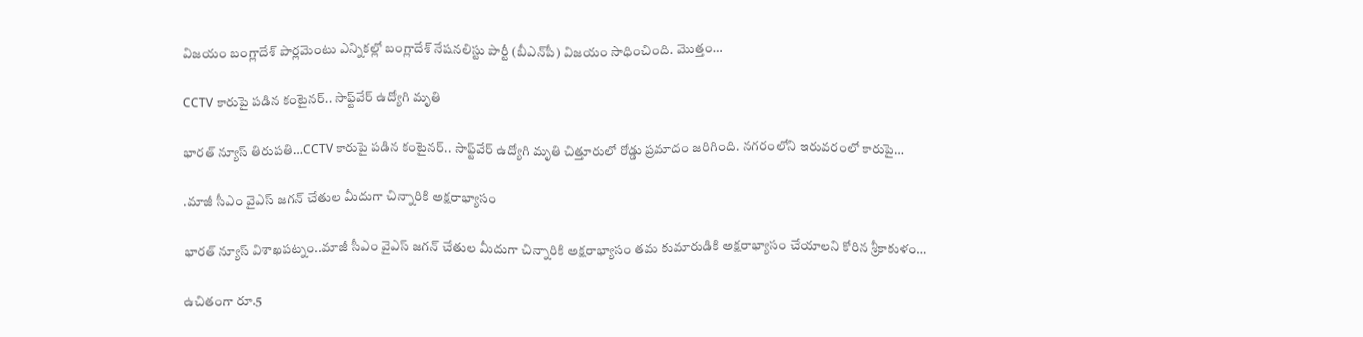విజయం బంగ్లాదేశ్‌ పార్లమెంటు ఎన్నికల్లో బంగ్లాదేశ్‌ నేషనలిస్టు పార్టీ (బీఎన్‌పీ) విజయం సాధించింది. మొత్తం…

CCTV కారుపై పడిన కంటైనర్‌.. సాఫ్ట్‌వేర్‌ ఉద్యోగి మృతి

భారత్ న్యూస్ తిరుపతి…CCTV కారుపై పడిన కంటైనర్‌.. సాఫ్ట్‌వేర్‌ ఉద్యోగి మృతి చిత్తూరులో రోడ్డు ప్రమాదం జరిగింది. నగరంలోని ఇరువరంలో కారుపై…

.మాజీ సీఎం వైఎస్‌ జగన్ చేతుల మీదుగా చిన్నారికి అక్ష‌రాభ్యాసం

భారత్ న్యూస్ విశాఖపట్నం..మాజీ సీఎం వైఎస్‌ జగన్ చేతుల మీదుగా చిన్నారికి అక్ష‌రాభ్యాసం తమ కుమారుడికి అక్షరాభ్యాసం చేయాలని కోరిన శ్రీకాకుళం…

ఉచితంగా రూ.5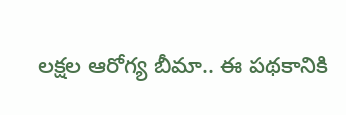లక్షల ఆరోగ్య బీమా.. ఈ పథకానికి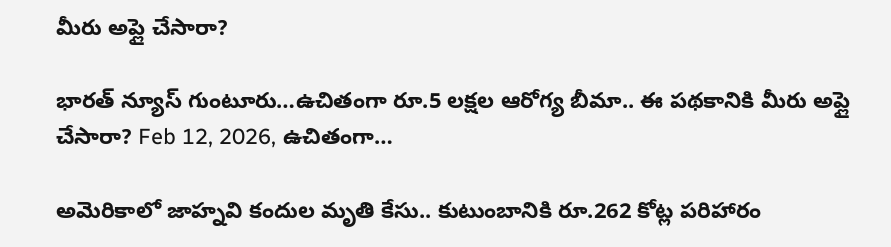మీరు అప్లై చేసారా?

భారత్ న్యూస్ గుంటూరు…ఉచితంగా రూ.5 లక్షల ఆరోగ్య బీమా.. ఈ పథకానికి మీరు అప్లై చేసారా? Feb 12, 2026, ఉచితంగా…

అమెరికాలో జాహ్నవి కందుల మృతి కేసు.. కుటుంబానికి రూ.262 కోట్ల పరిహారం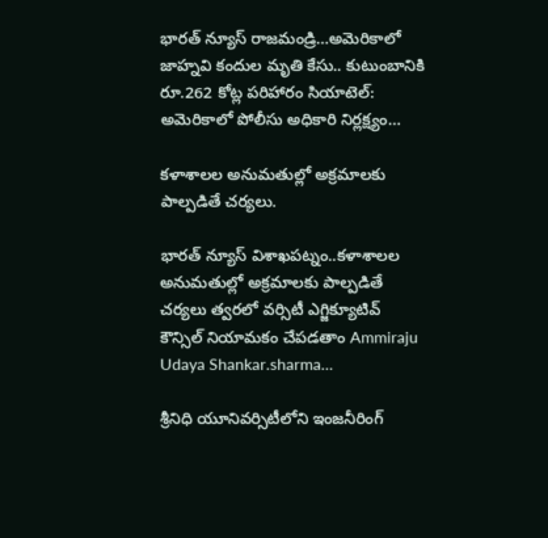భారత్ న్యూస్ రాజమండ్రి…అమెరికాలో జాహ్నవి కందుల మృతి కేసు.. కుటుంబానికి రూ.262 కోట్ల పరిహారం సియాటెల్‌: అమెరికాలో పోలీసు అధికారి నిర్లక్ష్యం…

కళాశాలల అనుమతుల్లో అక్రమాలకు పాల్పడితే చర్యలు.

భారత్ న్యూస్ విశాఖపట్నం..కళాశాలల అనుమతుల్లో అక్రమాలకు పాల్పడితే చర్యలు త్వరలో వర్సిటీ ఎగ్జిక్యూటివ్ కౌన్సిల్ నియామకం చేపడతాం Ammiraju Udaya Shankar.sharma…

శ్రీనిధి యూనివర్సిటీలోని ఇంజనీరింగ్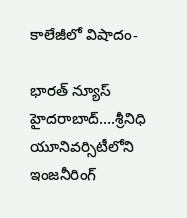కాలేజీలో విషాదం-

భారత్ న్యూస్ హైదరాబాద్….శ్రీనిధి యూనివర్సిటీలోని ఇంజనీరింగ్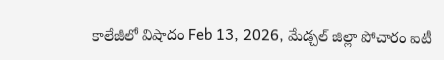కాలేజీలో విషాదం Feb 13, 2026, మేడ్చల్ జిల్లా పోచారం ఐటీ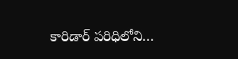కారిడార్ పరిధిలోని…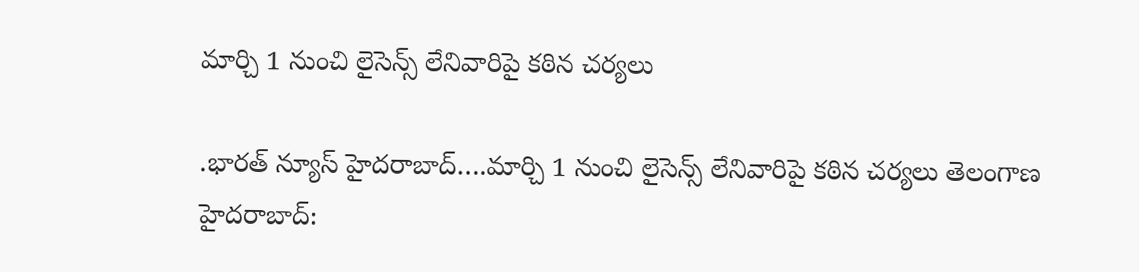మార్చి 1 నుంచి లైసెన్స్ లేనివారిపై కఠిన చర్యలు

.భారత్ న్యూస్ హైదరాబాద్….మార్చి 1 నుంచి లైసెన్స్ లేనివారిపై కఠిన చర్యలు తెలంగాణ హైదరాబాద్: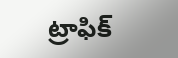ట్రాఫిక్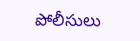పోలీసులు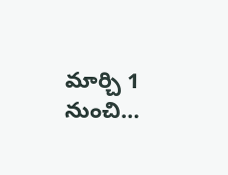మార్చి 1 నుంచి…